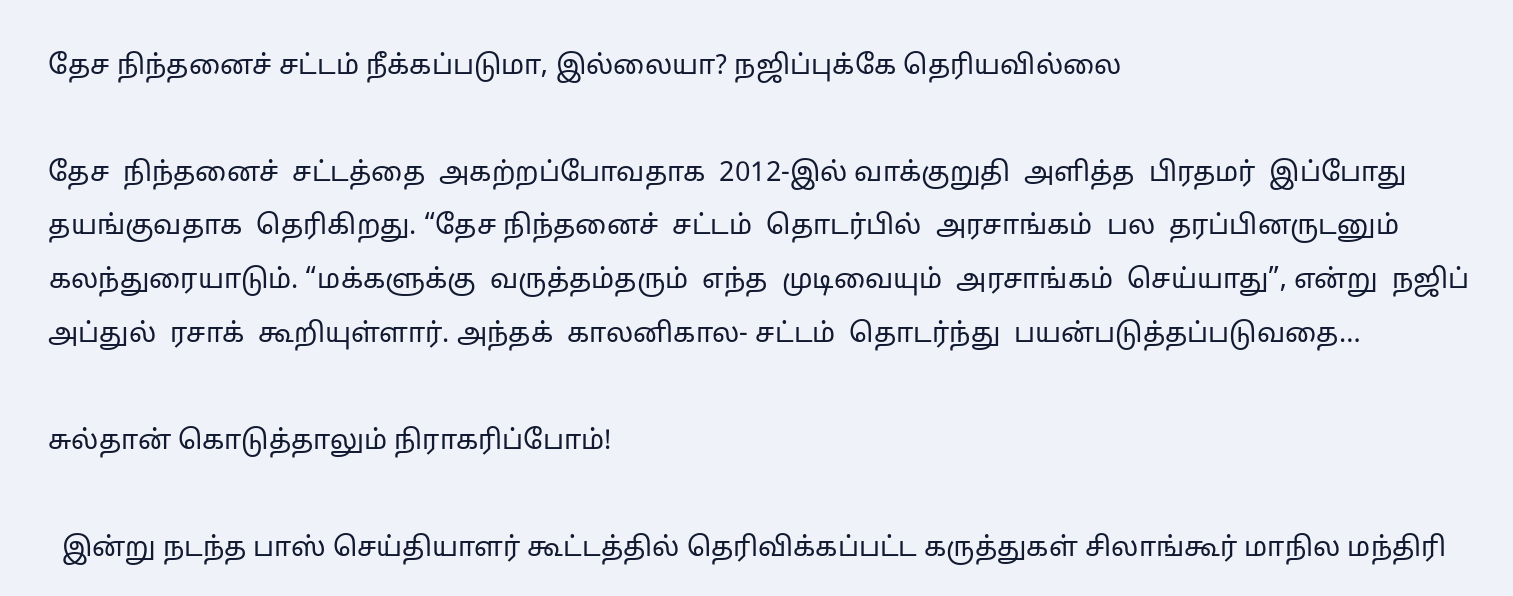தேச நிந்தனைச் சட்டம் நீக்கப்படுமா, இல்லையா? நஜிப்புக்கே தெரியவில்லை

தேச  நிந்தனைச்  சட்டத்தை  அகற்றப்போவதாக  2012-இல் வாக்குறுதி  அளித்த  பிரதமர்  இப்போது  தயங்குவதாக  தெரிகிறது. “தேச நிந்தனைச்  சட்டம்  தொடர்பில்  அரசாங்கம்  பல  தரப்பினருடனும்  கலந்துரையாடும். “மக்களுக்கு  வருத்தம்தரும்  எந்த  முடிவையும்  அரசாங்கம்  செய்யாது”, என்று  நஜிப்  அப்துல்  ரசாக்  கூறியுள்ளார். அந்தக்  காலனிகால- சட்டம்  தொடர்ந்து  பயன்படுத்தப்படுவதை…

சுல்தான் கொடுத்தாலும் நிராகரிப்போம்!

  இன்று நடந்த பாஸ் செய்தியாளர் கூட்டத்தில் தெரிவிக்கப்பட்ட கருத்துகள் சிலாங்கூர் மாநில மந்திரி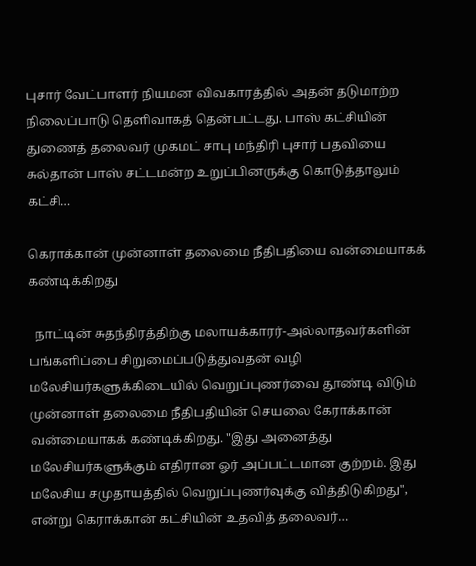புசார் வேட்பாளர் நியமன விவகாரத்தில் அதன் தடுமாற்ற நிலைப்பாடு தெளிவாகத் தென்பட்டது. பாஸ் கட்சியின் துணைத் தலைவர் முகமட் சாபு மந்திரி புசார் பதவியை சுல்தான் பாஸ் சட்டமன்ற உறுப்பினருக்கு கொடுத்தாலும் கட்சி…

கெராக்கான் முன்னாள் தலைமை நீதிபதியை வன்மையாகக் கண்டிக்கிறது

  நாட்டின் சுதந்திரத்திற்கு மலாயக்காரர்-அல்லாதவர்களின் பங்களிப்பை சிறுமைப்படுத்துவதன் வழி மலேசியர்களுக்கிடையில் வெறுப்புணர்வை தூண்டி விடும் முன்னாள் தலைமை நீதிபதியின் செயலை கேராக்கான் வன்மையாகக் கண்டிக்கிறது. "இது அனைத்து மலேசியர்களுக்கும் எதிரான ஓர் அப்பட்டமான குற்றம். இது மலேசிய சமுதாயத்தில் வெறுப்புணர்வுக்கு வித்திடுகிறது", என்று கெராக்கான் கட்சியின் உதவித் தலைவர்…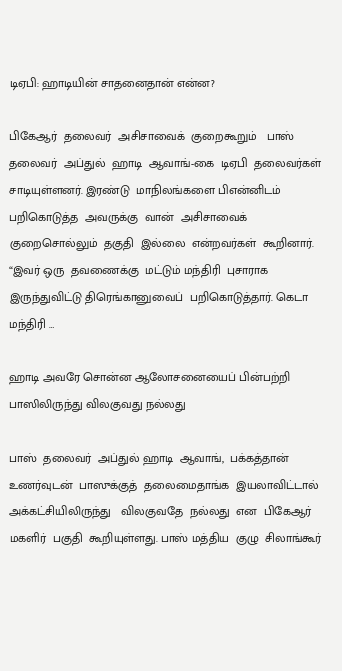டிஏபி: ஹாடியின் சாதனைதான் என்ன?

பிகேஆர்  தலைவர்  அசிசாவைக்  குறைகூறும்   பாஸ்  தலைவர்  அப்துல்  ஹாடி  ஆவாங்-கை  டிஏபி  தலைவர்கள்  சாடியுள்ளனர். இரண்டு  மாநிலங்களை பிஎன்னிடம்  பறிகொடுத்த  அவருக்கு  வான்  அசிசாவைக்  குறைசொல்லும்  தகுதி  இல்லை  என்றவர்கள்  கூறினார். “இவர் ஒரு  தவணைக்கு  மட்டும் மந்திரி  புசாராக  இருந்துவிட்டு திரெங்கானுவைப்  பறிகொடுத்தார். கெடா  மந்திரி …

ஹாடி அவரே சொன்ன ஆலோசனையைப் பின்பற்றி பாஸிலிருந்து விலகுவது நல்லது

பாஸ்  தலைவர்  அப்துல் ஹாடி  ஆவாங்,  பக்கத்தான்  உணர்வுடன்  பாஸுக்குத்  தலைமைதாங்க  இயலாவிட்டால்  அக்கட்சியிலிருந்து   விலகுவதே  நல்லது  என  பிகேஆர்  மகளிர்  பகுதி  கூறியுள்ளது. பாஸ் மத்திய  குழு  சிலாங்கூர்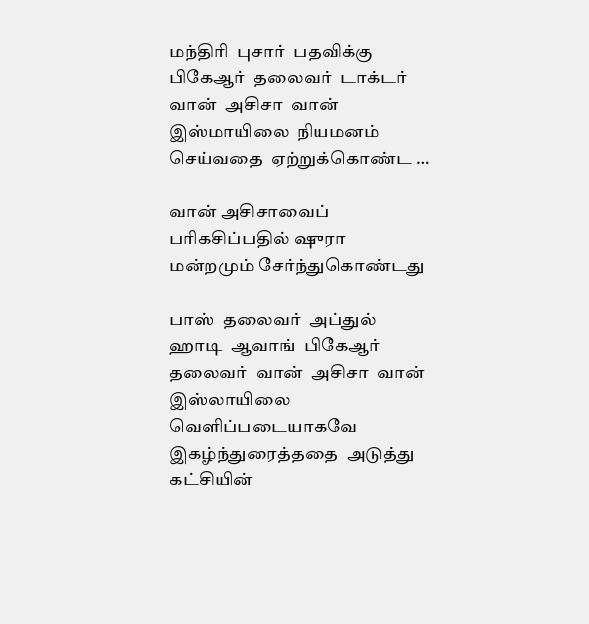மந்திரி  புசார்  பதவிக்கு  பிகேஆர்  தலைவர்  டாக்டர் வான்  அசிசா  வான்  இஸ்மாயிலை  நியமனம்  செய்வதை  ஏற்றுக்கொண்ட …

வான் அசிசாவைப் பரிகசிப்பதில் ஷுரா மன்றமும் சேர்ந்துகொண்டது

பாஸ்  தலைவர்  அப்துல்  ஹாடி  ஆவாங்  பிகேஆர்  தலைவர்  வான்  அசிசா  வான்  இஸ்லாயிலை  வெளிப்படையாகவே  இகழ்ந்துரைத்ததை  அடுத்து  கட்சியின்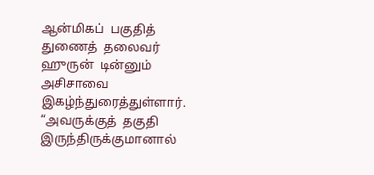ஆன்மிகப்  பகுதித்  துணைத்  தலைவர்  ஹுருன்  டின்னும்  அசிசாவை இகழ்ந்துரைத்துள்ளார். “அவருக்குத்  தகுதி  இருந்திருக்குமானால்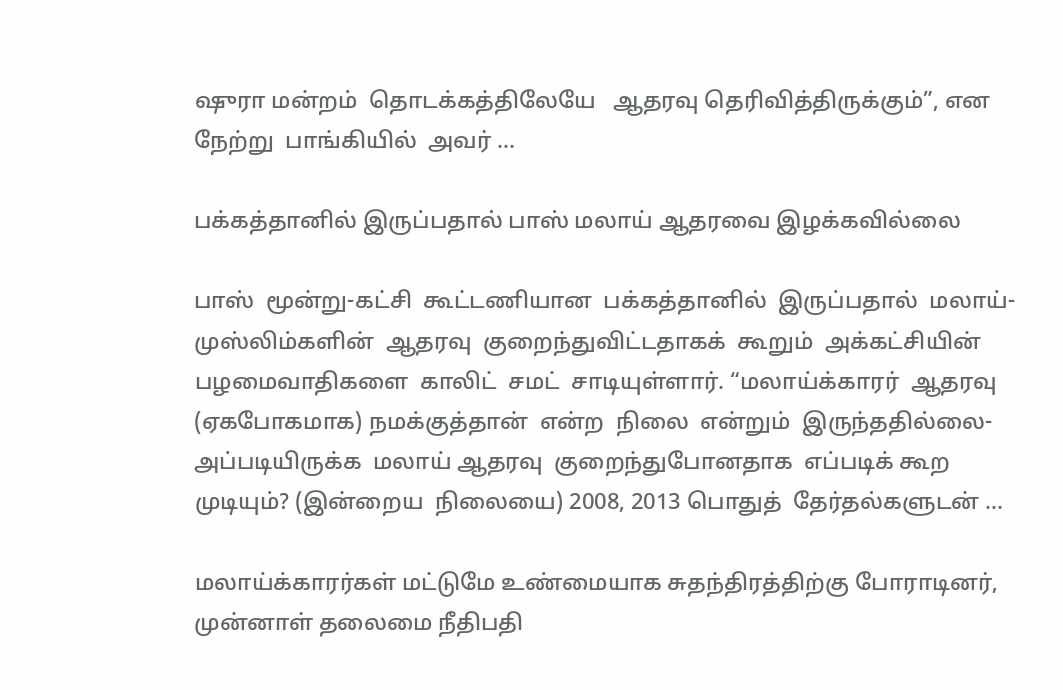ஷுரா மன்றம்  தொடக்கத்திலேயே   ஆதரவு தெரிவித்திருக்கும்”, என  நேற்று  பாங்கியில்  அவர் …

பக்கத்தானில் இருப்பதால் பாஸ் மலாய் ஆதரவை இழக்கவில்லை

பாஸ்  மூன்று-கட்சி  கூட்டணியான  பக்கத்தானில்  இருப்பதால்  மலாய்-முஸ்லிம்களின்  ஆதரவு  குறைந்துவிட்டதாகக்  கூறும்  அக்கட்சியின்  பழமைவாதிகளை  காலிட்  சமட்  சாடியுள்ளார். “மலாய்க்காரர்  ஆதரவு (ஏகபோகமாக) நமக்குத்தான்  என்ற  நிலை  என்றும்  இருந்ததில்லை- அப்படியிருக்க  மலாய் ஆதரவு  குறைந்துபோனதாக  எப்படிக் கூற  முடியும்? (இன்றைய  நிலையை) 2008, 2013 பொதுத்  தேர்தல்களுடன் …

மலாய்க்காரர்கள் மட்டுமே உண்மையாக சுதந்திரத்திற்கு போராடினர், முன்னாள் தலைமை நீதிபதி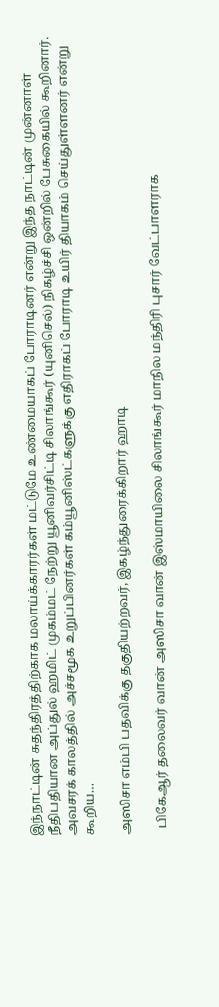இந்நாட்டின் சுதந்திரத்திற்காக மலாய்க்காரர்கள் மட்டுமே உண்மையாகப் போராடினர் என்று இந்த நாட்டின் முன்னாள் நீதிபதியான அப்துல் ஹமிட் முகம்மட் நேற்று யூனிவர்சிட்டி சிலாங்கூர் (யுனிசெல்) நிகழ்ச்சி ஒன்றில் பேசுகையில் கூறினார். அவசரக் காலத்தில் அச்சமூக உறுப்பினர்கள் கம்யூனிஸ்ட்களுக்கு எதிராகப் போராடி உயிர் தியாகம் செய்துள்ளனர் என்று கூறிய…

அஸிசா எம்பி பதவிக்கு தகுதியற்றவர், இகழ்ந்துரைக்கிறார் ஹாடி

  பிகேஆர் தலைவர் வான் அஸிசா வான் இஸ்மாயிலை சிலாங்கூர் மாநில மந்திரி புசார் வேட்பாளராக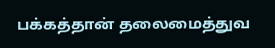பக்கத்தான் தலைமைத்துவ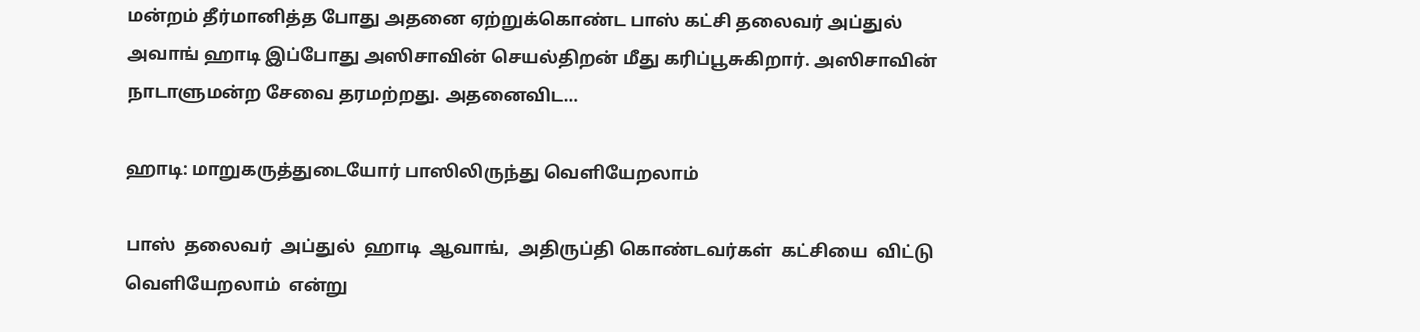மன்றம் தீர்மானித்த போது அதனை ஏற்றுக்கொண்ட பாஸ் கட்சி தலைவர் அப்துல் அவாங் ஹாடி இப்போது அஸிசாவின் செயல்திறன் மீது கரிப்பூசுகிறார். அஸிசாவின் நாடாளுமன்ற சேவை தரமற்றது. அதனைவிட…

ஹாடி: மாறுகருத்துடையோர் பாஸிலிருந்து வெளியேறலாம்

பாஸ்  தலைவர்  அப்துல்  ஹாடி  ஆவாங்,  அதிருப்தி கொண்டவர்கள்  கட்சியை  விட்டு  வெளியேறலாம்  என்று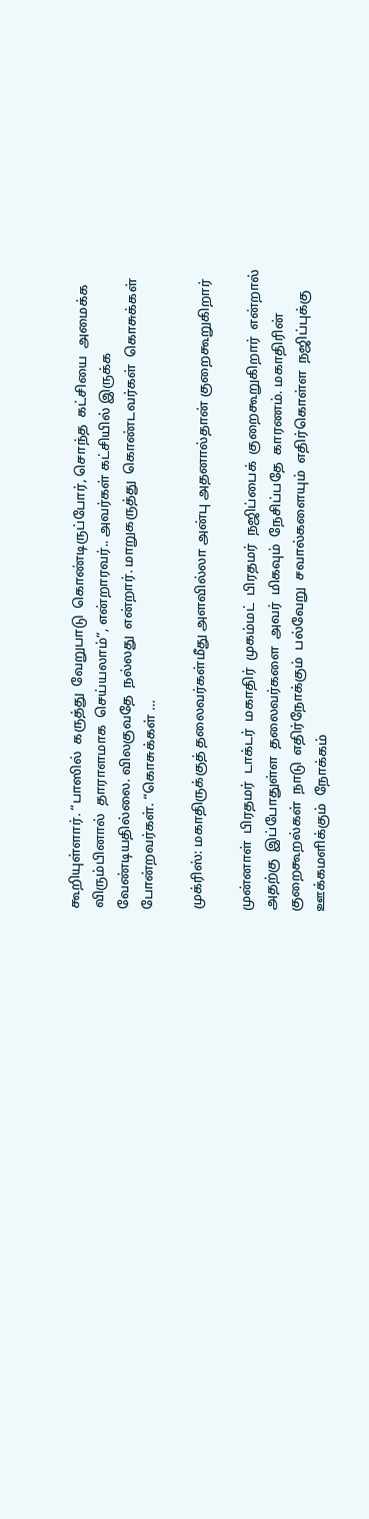கூறியுள்ளார். “பாஸில்  கருத்து  வேறுபாடு  கொண்டிருப்போர், சொந்த  கட்சியை  அமைக்க  விரும்பினால்  தாராளமாக  செய்யலாம்”, என்றாரவர்.. அவர்கள் கட்சியில் இருக்க  வேண்டியதில்லை. விலகுவதே  நல்லது  என்றார். மாறுகருத்து  கொண்டவர்கள்  கொசுக்கள்  போன்றவர்கள். “கொசுக்கள் …

முக்ரிஸ்: மகாதிருக்குத் தலைவர்கள்மீது அளவில்லா அன்பு அதனால்தான் குறைகூறுகிறார்

முன்னாள்  பிரதமர்  டாக்டர்  மகாதிர்  முகம்மட்  பிரதமர்  நஜிப்பைக்  குறைகூறுகிறார்  என்றால்  அதற்கு  இப்போதுள்ள  தலைவர்களை  அவர்  மிகவும்  நேசிப்பதே  காரணம். மகாதிரின்  குறைகூறல்கள்  நாடு  எதிர்நோக்கும்  பல்வேறு  சவால்களையும்  எதிர்கொள்ள  நஜிப்புக்கு  ஊக்கமளிக்கும்  நோக்கம்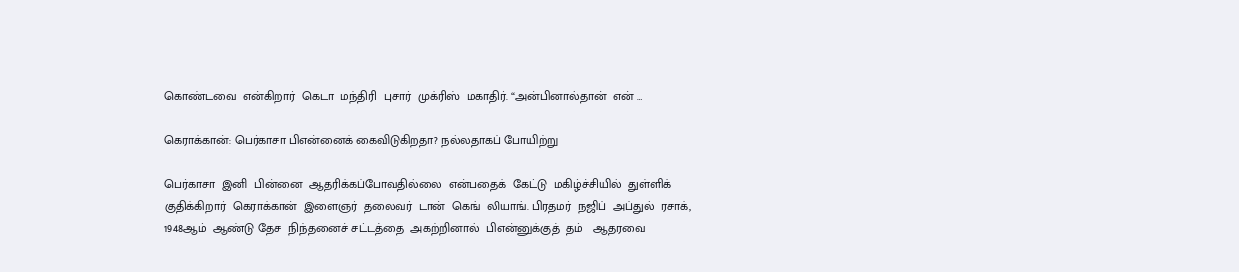கொண்டவை  என்கிறார்  கெடா  மந்திரி  புசார்  முக்ரிஸ்  மகாதிர். “அன்பினால்தான்  என் …

கெராக்கான்: பெர்காசா பிஎன்னைக் கைவிடுகிறதா? நல்லதாகப் போயிற்று

பெர்காசா  இனி  பின்னை  ஆதரிக்கப்போவதில்லை  என்பதைக்  கேட்டு  மகிழ்ச்சியில்  துள்ளிக்  குதிக்கிறார்  கெராக்கான்  இளைஞர்  தலைவர்  டான்  கெங்  லியாங். பிரதமர்  நஜிப்  அப்துல்  ரசாக்,  1948ஆம்  ஆண்டு தேச  நிந்தனைச் சட்டத்தை  அகற்றினால்  பிஎன்னுக்குத்  தம்   ஆதரவை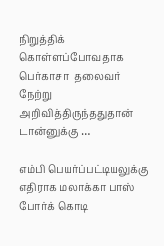நிறுத்திக்  கொள்ளப்போவதாக  பெர்காசா  தலைவர்  நேற்று  அறிவித்திருந்ததுதான்  டான்னுக்கு …

எம்பி பெயர்ப்பட்டியலுக்கு எதிராக மலாக்கா பாஸ் போர்க் கொடி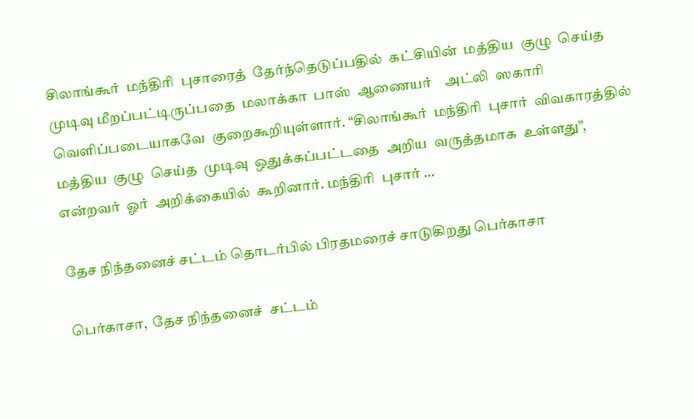சிலாங்கூர்  மந்திரி  புசாரைத்  தேர்ந்தெடுப்பதில்  கட்சியின்  மத்திய  குழு  செய்த  முடிவு மீறப்பட்டிருப்பதை  மலாக்கா  பாஸ்  ஆணையர்    அட்லி  ஸகாரி வெளிப்படையாகவே  குறைகூறியுள்ளார். “சிலாங்கூர்  மந்திரி  புசார்  விவகாரத்தில்  மத்திய  குழு  செய்த  முடிவு  ஒதுக்கப்பட்டதை  அறிய  வருத்தமாக  உள்ளது”, என்றவர்  ஓர்  அறிக்கையில்  கூறினார். மந்திரி  புசார் …

தேச நிந்தனைச் சட்டம் தொடர்பில் பிரதமரைச் சாடுகிறது பெர்காசா

பெர்காசா,  தேச நிந்தனைச்  சட்டம்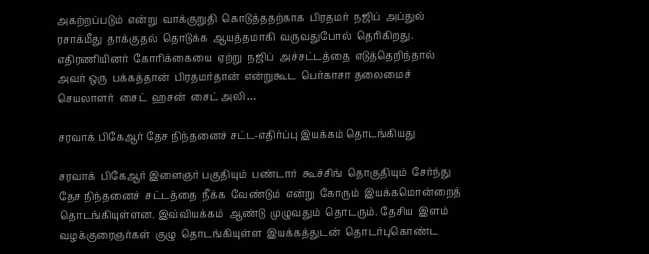அகற்றப்படும்  என்று  வாக்குறுதி  கொடுத்ததற்காக  பிரதமர்  நஜிப்  அப்துல்  ரசாக்மீது  தாக்குதல்  தொடுக்க  ஆயத்தமாகி  வருவதுபோல்  தெரிகிறது. எதிரணியினர்  கோரிக்கையை  ஏற்று  நஜிப்  அச்சட்டத்தை  எடுத்தெறிந்தால்  அவர் ஒரு  பக்கத்தான்  பிரதமர்தான்  என்றுகூட  பெர்காசா தலைமைச்  செயலாளர்  சைட்  ஹசன்  சைட் அலி …

சரவாக் பிகேஆர் தேச நிந்தனைச் சட்ட-எதிர்ப்பு இயக்கம் தொடங்கியது

சரவாக்  பிகேஆர் இளைஞர் பகுதியும்  பண்டார்  கூச்சிங்  தொகுதியும்  சேர்ந்து தேச நிந்தனைச்  சட்டத்தை  நீக்க  வேண்டும்  என்று  கோரும்  இயக்கமொன்றைத்  தொடங்கியுள்ளன. இவ்வியக்கம்  ஆண்டு  முழுவதும்  தொடரும். தேசிய  இளம்  வழக்குரைஞர்கள்  குழு  தொடங்கியுள்ள  இயக்கத்துடன்  தொடர்புகொண்ட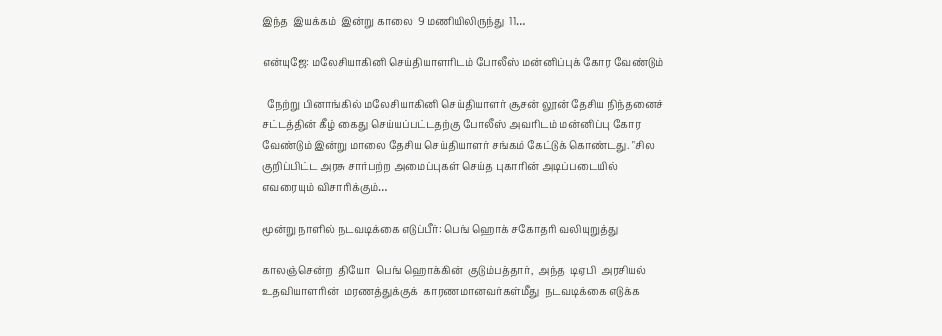இந்த  இயக்கம்  இன்று காலை  9 மணியிலிருந்து  11…

என்யுஜே: மலேசியாகினி செய்தியாளரிடம் போலீஸ் மன்னிப்புக் கோர வேண்டும்

  நேற்று பினாங்கில் மலேசியாகினி செய்தியாளர் சூசன் லூன் தேசிய நிந்தனைச் சட்டத்தின் கீழ் கைது செய்யப்பட்டதற்கு போலீஸ் அவரிடம் மன்னிப்பு கோர வேண்டும் இன்று மாலை தேசிய செய்தியாளர் சங்கம் கேட்டுக் கொண்டது. "சில குறிப்பிட்ட அரசு சார்பற்ற அமைப்புகள் செய்த புகாரின் அடிப்படையில் எவரையும் விசாரிக்கும்…

மூன்று நாளில் நடவடிக்கை எடுப்பீர்: பெங் ஹொக் சகோதரி வலியுறுத்து

காலஞ்சென்ற  தியோ  பெங் ஹொக்கின்  குடும்பத்தார்,  அந்த  டிஏபி  அரசியல்  உதவியாளரின்  மரணத்துக்குக்  காரணமானவர்கள்மீது  நடவடிக்கை எடுக்க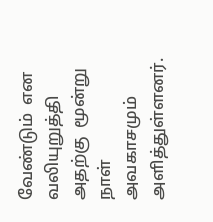வேண்டும்  என  வலியுறுத்தி  அதற்கு  மூன்று  நாள்  அவகாசமும்  அளித்துள்ளனர்.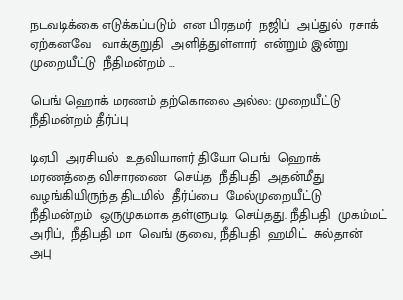நடவடிக்கை எடுக்கப்படும்  என பிரதமர்  நஜிப்  அப்துல்  ரசாக்  ஏற்கனவே   வாக்குறுதி  அளித்துள்ளார்  என்றும் இன்று  முறையீட்டு  நீதிமன்றம் …

பெங் ஹொக் மரணம் தற்கொலை அல்ல: முறையீட்டு நீதிமன்றம் தீர்ப்பு

டிஏபி  அரசியல்  உதவியாளர் தியோ பெங்  ஹொக்  மரணத்தை விசாரணை  செய்த  நீதிபதி  அதன்மீது  வழங்கியிருந்த திடமில்  தீர்ப்பை  மேல்முறையீட்டு  நீதிமன்றம்  ஒருமுகமாக தள்ளுபடி  செய்தது. நீதிபதி  முகம்மட்  அரிப்,  நீதிபதி மா  வெங் குவை, நீதிபதி  ஹமிட்  சுல்தான்  அபு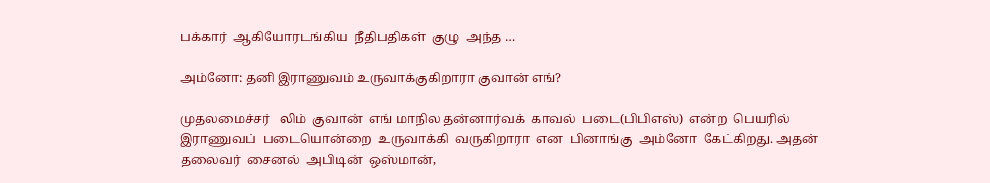பக்கார்  ஆகியோரடங்கிய  நீதிபதிகள்  குழு  அந்த …

அம்னோ: தனி இராணுவம் உருவாக்குகிறாரா குவான் எங்?

முதலமைச்சர்   லிம்  குவான்  எங் மாநில தன்னார்வக்  காவல்  படை(பிபிஎஸ்)  என்ற  பெயரில்  இராணுவப்  படையொன்றை  உருவாக்கி  வருகிறாரா  என  பினாங்கு  அம்னோ  கேட்கிறது. அதன்  தலைவர்  சைனல்  அபிடின்  ஒஸ்மான்,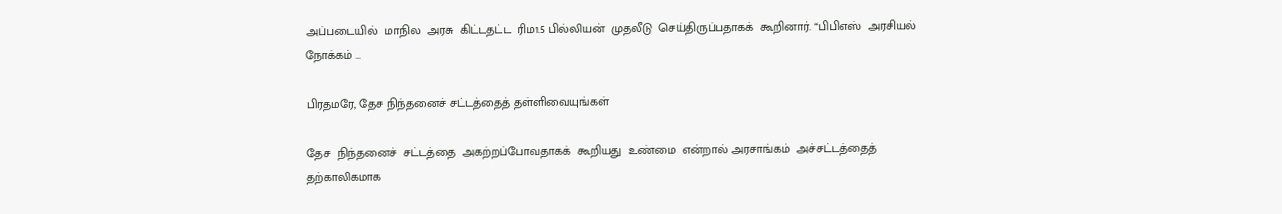அப்படையில்  மாநில  அரசு  கிட்டதட்ட  ரிம1.5 பில்லியன்  முதலீடு  செய்திருப்பதாகக்  கூறினார். “பிபிஎஸ்  அரசியல்  நோக்கம் …

பிரதமரே, தேச நிந்தனைச் சட்டத்தைத் தள்ளிவையுங்கள்

தேச  நிந்தனைச்  சட்டத்தை  அகற்றப்போவதாகக்  கூறியது  உண்மை  என்றால் அரசாங்கம்  அச்சட்டத்தைத் தற்காலிகமாக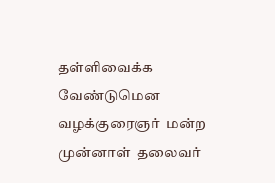தள்ளிவைக்க  வேண்டுமென  வழக்குரைஞர்  மன்ற  முன்னாள்  தலைவர்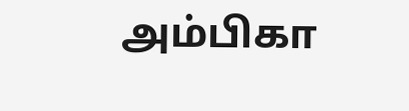அம்பிகா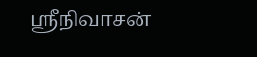ஸ்ரீநிவாசன்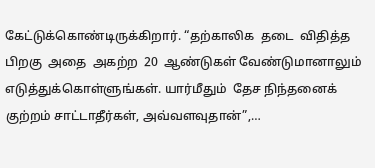கேட்டுக்கொண்டிருக்கிறார். “தற்காலிக  தடை  விதித்த  பிறகு  அதை  அகற்ற  20  ஆண்டுகள் வேண்டுமானாலும்  எடுத்துக்கொள்ளுங்கள். யார்மீதும்  தேச நிந்தனைக்  குற்றம் சாட்டாதீர்கள், அவ்வளவுதான்”,…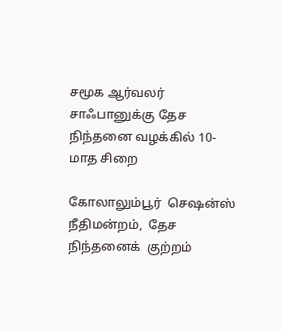சமூக ஆர்வலர் சாஃபானுக்கு தேச நிந்தனை வழக்கில் 10-மாத சிறை

கோலாலும்பூர்  செஷன்ஸ் நீதிமன்றம்,  தேச  நிந்தனைக்  குற்றம்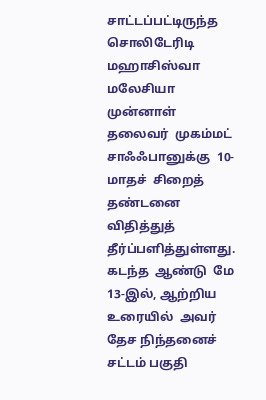சாட்டப்பட்டிருந்த  சொலிடேரிடி  மஹாசிஸ்வா  மலேசியா   முன்னாள்  தலைவர்  முகம்மட்  சாஃஃபானுக்கு  10-மாதச்  சிறைத்  தண்டனை  விதித்துத்  தீர்ப்பளித்துள்ளது. கடந்த  ஆண்டு  மே 13-இல், ஆற்றிய  உரையில்  அவர்  தேச நிந்தனைச்  சட்டம் பகுதி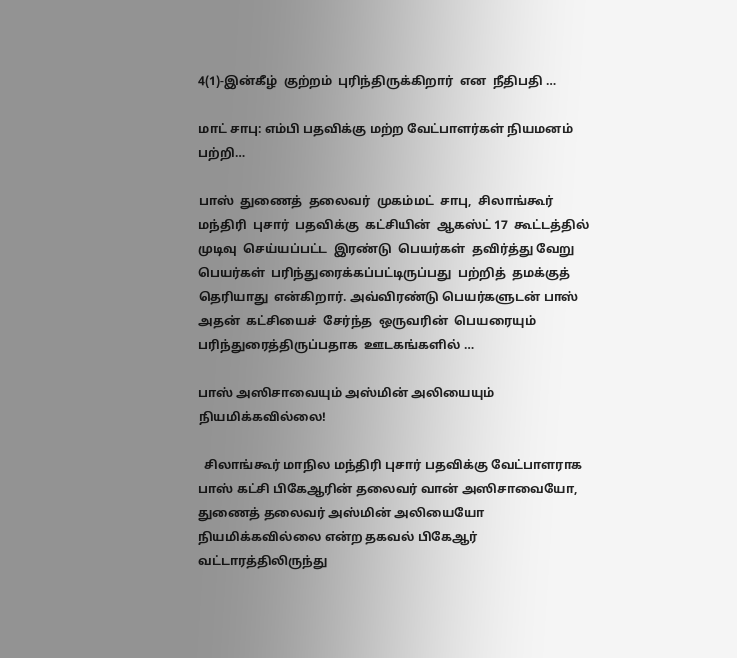4(1)-இன்கீழ்  குற்றம்  புரிந்திருக்கிறார்  என  நீதிபதி …

மாட் சாபு: எம்பி பதவிக்கு மற்ற வேட்பாளர்கள் நியமனம் பற்றி…

பாஸ்  துணைத்  தலைவர்  முகம்மட்  சாபு,  சிலாங்கூர் மந்திரி  புசார்  பதவிக்கு  கட்சியின்  ஆகஸ்ட் 17  கூட்டத்தில்  முடிவு  செய்யப்பட்ட  இரண்டு  பெயர்கள்  தவிர்த்து வேறு  பெயர்கள்  பரிந்துரைக்கப்பட்டிருப்பது  பற்றித்  தமக்குத்  தெரியாது  என்கிறார். அவ்விரண்டு பெயர்களுடன் பாஸ்  அதன்  கட்சியைச்  சேர்ந்த  ஒருவரின்  பெயரையும்  பரிந்துரைத்திருப்பதாக  ஊடகங்களில் …

பாஸ் அஸிசாவையும் அஸ்மின் அலியையும் நியமிக்கவில்லை!

  சிலாங்கூர் மாநில மந்திரி புசார் பதவிக்கு வேட்பாளராக பாஸ் கட்சி பிகேஆரின் தலைவர் வான் அஸிசாவையோ, துணைத் தலைவர் அஸ்மின் அலியையோ நியமிக்கவில்லை என்ற தகவல் பிகேஆர் வட்டாரத்திலிருந்து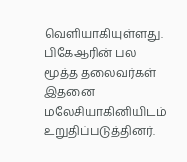வெளியாகியுள்ளது. பிகேஆரின் பல மூத்த தலைவர்கள் இதனை மலேசியாகினியிடம் உறுதிப்படுத்தினர்.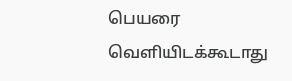பெயரை வெளியிடக்கூடாது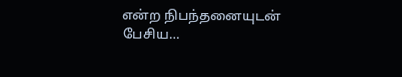என்ற நிபந்தனையுடன் பேசிய…